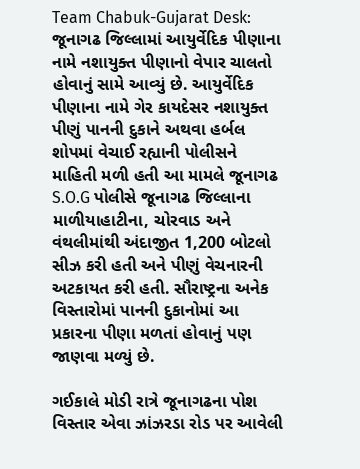Team Chabuk-Gujarat Desk: જૂનાગઢ જિલ્લામાં આયુર્વેદિક પીણાના નામે નશાયુક્ત પીણાનો વેપાર ચાલતો હોવાનું સામે આવ્યું છે. આયુર્વેદિક પીણાના નામે ગેર કાયદેસર નશાયુક્ત પીણું પાનની દુકાને અથવા હર્બલ શોપમાં વેચાઈ રહ્યાની પોલીસને માહિતી મળી હતી આ મામલે જૂનાગઢ S.O.G પોલીસે જૂનાગઢ જિલ્લાના માળીયાહાટીના, ચોરવાડ અને વંથલીમાંથી અંદાજીત 1,200 બોટલો સીઝ કરી હતી અને પીણું વેચનારની અટકાયત કરી હતી. સૌરાષ્ટ્રના અનેક વિસ્તારોમાં પાનની દુકાનોમાં આ પ્રકારના પીણા મળતાં હોવાનું પણ જાણવા મળ્યું છે.

ગઈકાલે મોડી રાત્રે જૂનાગઢના પોશ વિસ્તાર એવા ઝાંઝરડા રોડ પર આવેલી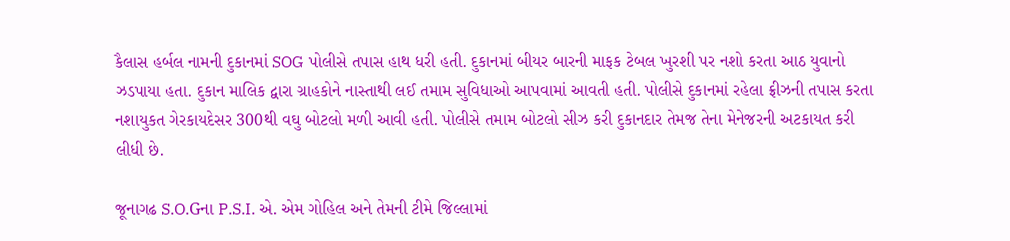કૈલાસ હર્બલ નામની દુકાનમાં SOG પોલીસે તપાસ હાથ ધરી હતી. દુકાનમાં બીયર બારની માફક ટેબલ ખુરશી પર નશો કરતા આઠ યુવાનો ઝડપાયા હતા. દુકાન માલિક દ્વારા ગ્રાહકોને નાસ્તાથી લઈ તમામ સુવિધાઓ આપવામાં આવતી હતી. પોલીસે દુકાનમાં રહેલા ફ્રીઝની તપાસ કરતા નશાયુકત ગેરકાયદેસર 300થી વઘુ બોટલો મળી આવી હતી. પોલીસે તમામ બોટલો સીઝ કરી દુકાનદાર તેમજ તેના મેનેજરની અટકાયત કરી લીધી છે.

જૂનાગઢ S.O.Gના P.S.I. એ. એમ ગોહિલ અને તેમની ટીમે જિલ્લામાં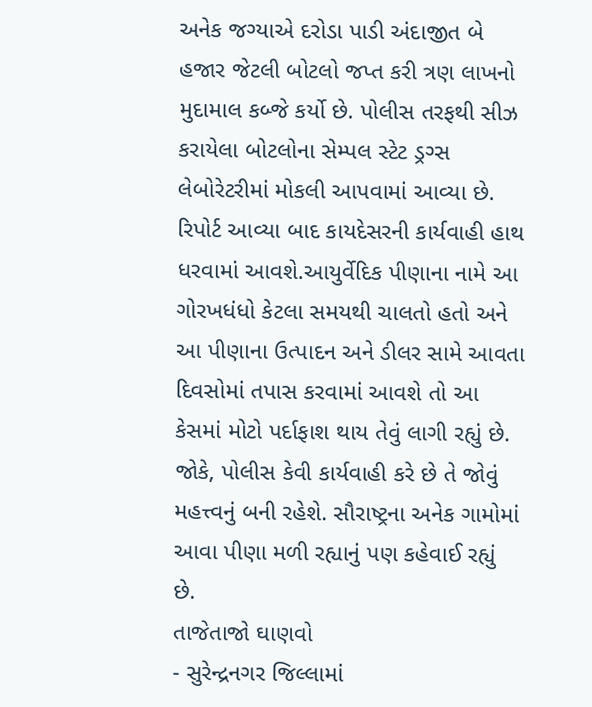અનેક જગ્યાએ દરોડા પાડી અંદાજીત બે હજાર જેટલી બોટલો જપ્ત કરી ત્રણ લાખનો મુદામાલ કબ્જે કર્યો છે. પોલીસ તરફથી સીઝ કરાયેલા બોટલોના સેમ્પલ સ્ટેટ ડ્રગ્સ લેબોરેટરીમાં મોકલી આપવામાં આવ્યા છે. રિપોર્ટ આવ્યા બાદ કાયદેસરની કાર્યવાહી હાથ ધરવામાં આવશે.આયુર્વેદિક પીણાના નામે આ ગોરખધંધો કેટલા સમયથી ચાલતો હતો અને આ પીણાના ઉત્પાદન અને ડીલર સામે આવતા દિવસોમાં તપાસ કરવામાં આવશે તો આ કેસમાં મોટો પર્દાફાશ થાય તેવું લાગી રહ્યું છે. જોકે, પોલીસ કેવી કાર્યવાહી કરે છે તે જોવું મહત્ત્વનું બની રહેશે. સૌરાષ્ટ્રના અનેક ગામોમાં આવા પીણા મળી રહ્યાનું પણ કહેવાઈ રહ્યું છે.
તાજેતાજો ઘાણવો
- સુરેન્દ્રનગર જિલ્લામાં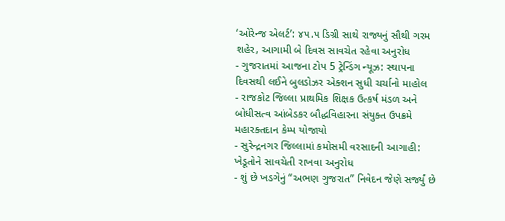‘ઓરેન્જ એલર્ટ’: ૪૫.૫ ડિગ્રી સાથે રાજ્યનું સૌથી ગરમ શહેર, આગામી બે દિવસ સાવચેત રહેવા અનુરોધ
- ગુજરાતમાં આજના ટોપ 5 ટ્રેન્ડિંગ ન્યૂઝ: સ્થાપના દિવસથી લઈને બુલડોઝર એક્શન સુધી ચર્ચાનો માહોલ
- રાજકોટ જિલ્લા પ્રાથમિક શિક્ષક ઉત્કર્ષ મંડળ અને બોધીસત્વ આંબેડકર બૌદ્ધવિહારના સંયુક્ત ઉપક્રમે મહારક્તદાન કેમ્પ યોજાયો
- સુરેન્દ્રનગર જિલ્લામાં કમોસમી વરસાદની આગાહી: ખેડૂતોને સાવચેતી રાખવા અનુરોધ
- શું છે ખડગેનું “અભણ ગુજરાત” નિવેદન જેણે સર્જ્યું છે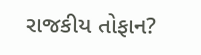રાજકીય તોફાન?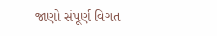જાણો સંપૂર્ણ વિગત